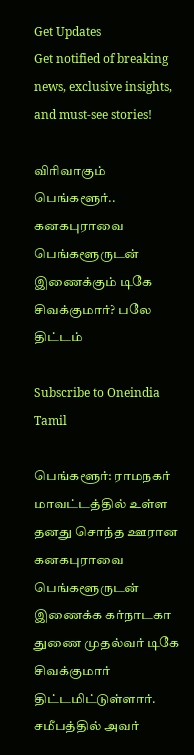Get Updates
Get notified of breaking news, exclusive insights, and must-see stories!

விரிவாகும் பெங்களூர்.. கனகபுராவை பெங்களூருடன் இணைக்கும் டிகே சிவக்குமார்? பலே திட்டம்

Subscribe to Oneindia Tamil

பெங்களூர்: ராமநகர் மாவட்டத்தில் உள்ள தனது சொந்த ஊரான கனகபுராவை பெங்களூருடன் இணைக்க கர்நாடகா துணை முதல்வர் டிகே சிவக்குமார் திட்டமிட்டுள்ளார். சமீபத்தில் அவர்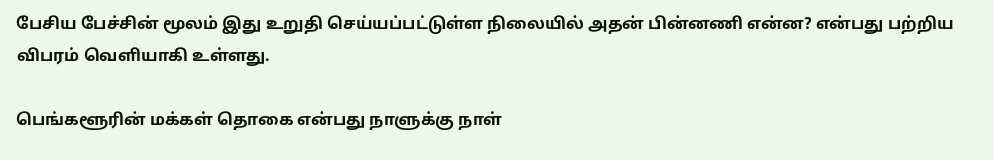பேசிய பேச்சின் மூலம் இது உறுதி செய்யப்பட்டுள்ள நிலையில் அதன் பின்னணி என்ன? என்பது பற்றிய விபரம் வெளியாகி உள்ளது.

பெங்களூரின் மக்கள் தொகை என்பது நாளுக்கு நாள்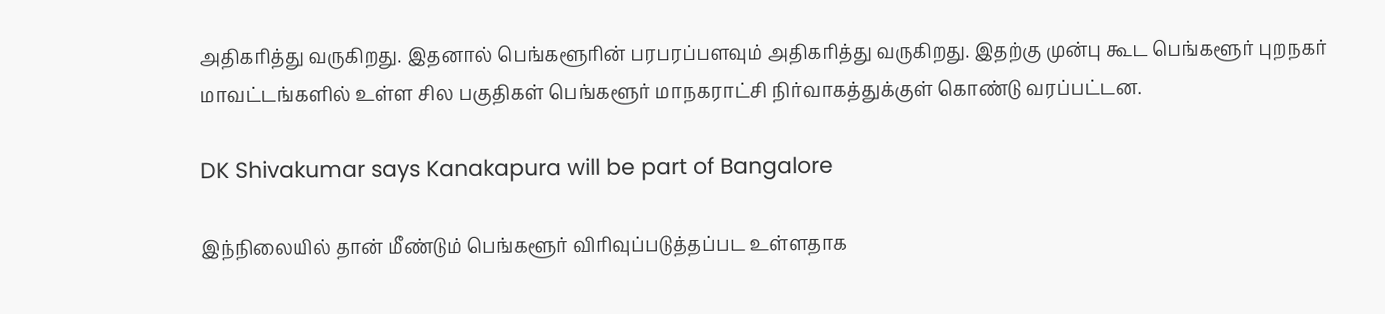அதிகரித்து வருகிறது. இதனால் பெங்களூரின் பரபரப்பளவும் அதிகரித்து வருகிறது. இதற்கு முன்பு கூட பெங்களூர் புறநகர் மாவட்டங்களில் உள்ள சில பகுதிகள் பெங்களூர் மாநகராட்சி நிர்வாகத்துக்குள் கொண்டு வரப்பட்டன.

DK Shivakumar says Kanakapura will be part of Bangalore

இந்நிலையில் தான் மீண்டும் பெங்களூர் விரிவுப்படுத்தப்பட உள்ளதாக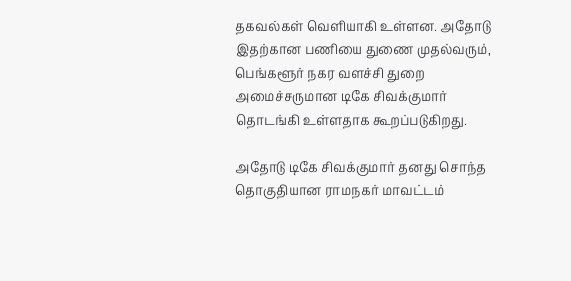தகவல்கள் வெளியாகி உள்ளன. அதோடு இதற்கான பணியை துணை முதல்வரும், பெங்களூர் நகர வளச்சி துறை அமைச்சருமான டிகே சிவக்குமார் தொடங்கி உள்ளதாக கூறப்படுகிறது.

அதோடு டிகே சிவக்குமார் தனது சொந்த தொகுதியான ராமநகர் மாவட்டம்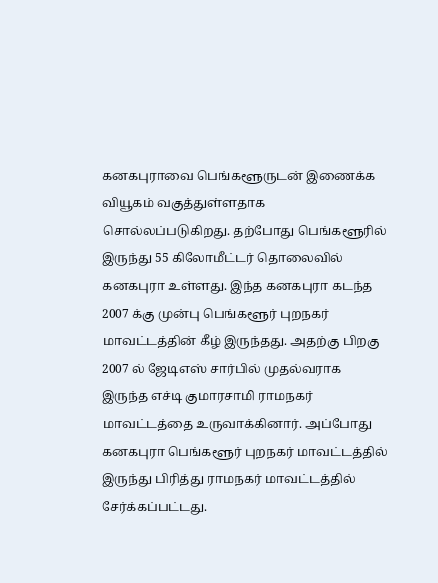கனகபுராவை பெங்களூருடன் இணைக்க வியூகம் வகுத்துள்ளதாக சொல்லப்படுகிறது. தற்போது பெங்களூரில் இருந்து 55 கிலோமீட்டர் தொலைவில் கனகபுரா உள்ளது. இந்த கனகபுரா கடந்த 2007 க்கு முன்பு பெங்களூர் புறநகர் மாவட்டத்தின் கீழ் இருந்தது. அதற்கு பிறகு 2007 ல் ஜேடிஎஸ் சார்பில் முதல்வராக இருந்த எச்டி குமாரசாமி ராமநகர் மாவட்டத்தை உருவாக்கினார். அப்போது கனகபுரா பெங்களூர் புறநகர் மாவட்டத்தில் இருந்து பிரித்து ராமநகர் மாவட்டத்தில் சேர்க்கப்பட்டது.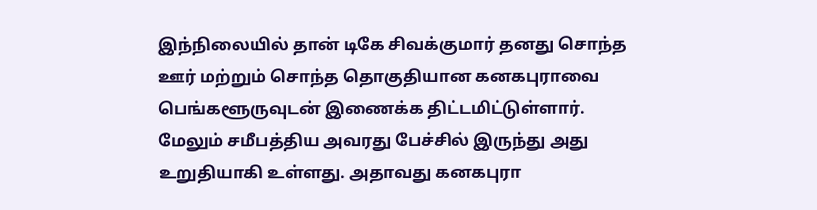இந்நிலையில் தான் டிகே சிவக்குமார் தனது சொந்த ஊர் மற்றும் சொந்த தொகுதியான கனகபுராவை பெங்களூருவுடன் இணைக்க திட்டமிட்டுள்ளார். மேலும் சமீபத்திய அவரது பேச்சில் இருந்து அது உறுதியாகி உள்ளது. அதாவது கனகபுரா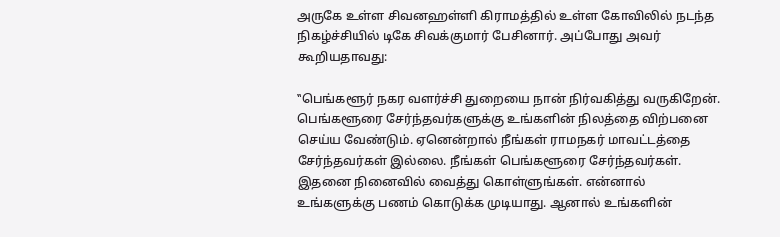அருகே உள்ள சிவனஹள்ளி கிராமத்தில் உள்ள கோவிலில் நடந்த நிகழ்ச்சியில் டிகே சிவக்குமார் பேசினார். அப்போது அவர் கூறியதாவது:

‛‛பெங்களூர் நகர வளர்ச்சி துறையை நான் நிர்வகித்து வருகிறேன். பெங்களூரை சேர்ந்தவர்களுக்கு உங்களின் நிலத்தை விற்பனை செய்ய வேண்டும். ஏனென்றால் நீங்கள் ராமநகர் மாவட்டத்தை சேர்ந்தவர்கள் இல்லை. நீங்கள் பெங்களூரை சேர்ந்தவர்கள். இதனை நினைவில் வைத்து கொள்ளுங்கள். என்னால் உங்களுக்கு பணம் கொடுக்க முடியாது. ஆனால் உங்களின்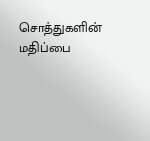சொத்துகளின் மதிப்பை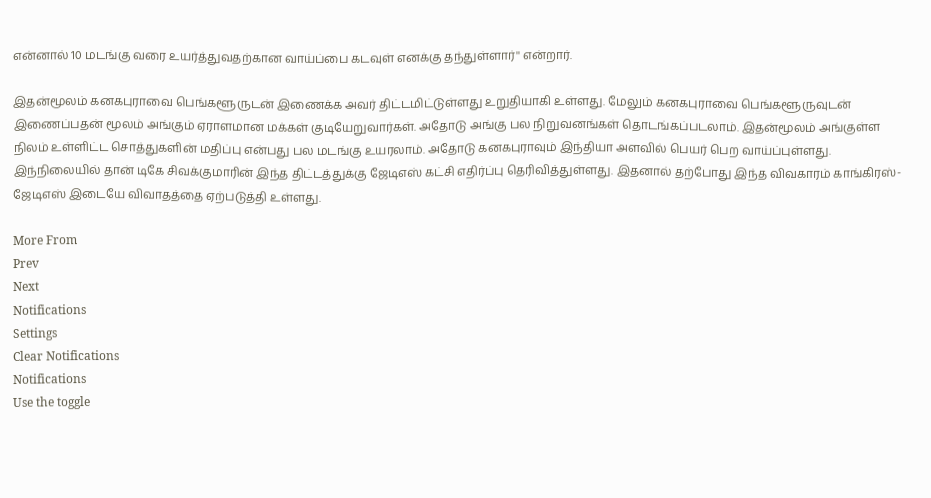என்னால் 10 மடங்கு வரை உயர்த்துவதற்கான வாய்ப்பை கடவுள் எனக்கு தந்துள்ளார்'' என்றார்.

இதன்மூலம் கனகபுராவை பெங்களூருடன் இணைக்க அவர் திட்டமிட்டுள்ளது உறுதியாகி உள்ளது. மேலும் கனகபுராவை பெங்களூருவுடன் இணைப்பதன் மூலம் அங்கும் ஏராளமான மக்கள் குடியேறுவார்கள். அதோடு அங்கு பல நிறுவனங்கள் தொடங்கப்படலாம். இதன்மூலம் அங்குள்ள நிலம் உள்ளிட்ட சொத்துகளின் மதிப்பு என்பது பல மடங்கு உயரலாம். அதோடு கனகபுராவும் இந்தியா அளவில் பெயர் பெற வாய்ப்புள்ளது. இந்நிலையில் தான் டிகே சிவக்குமாரின் இந்த திட்டத்துக்கு ஜேடிஎஸ் கட்சி எதிர்ப்பு தெரிவித்துள்ளது. இதனால் தற்போது இந்த விவகாரம் காங்கிரஸ்-ஜேடிஎஸ் இடையே விவாதத்தை ஏற்படுத்தி உள்ளது.

More From
Prev
Next
Notifications
Settings
Clear Notifications
Notifications
Use the toggle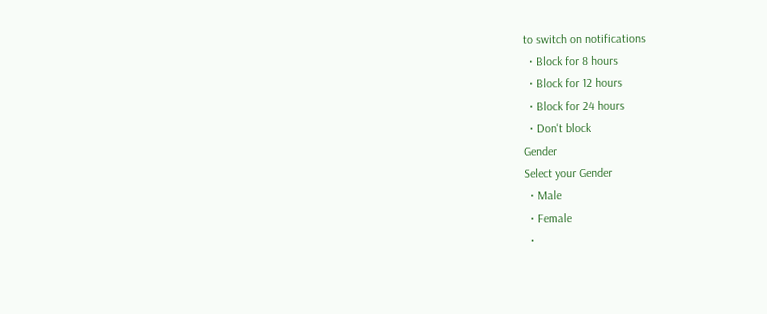to switch on notifications
  • Block for 8 hours
  • Block for 12 hours
  • Block for 24 hours
  • Don't block
Gender
Select your Gender
  • Male
  • Female
  •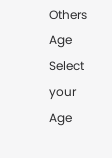Others
Age
Select your Age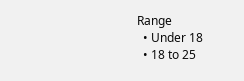Range
  • Under 18
  • 18 to 25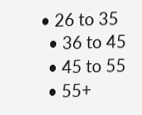• 26 to 35
  • 36 to 45
  • 45 to 55
  • 55+